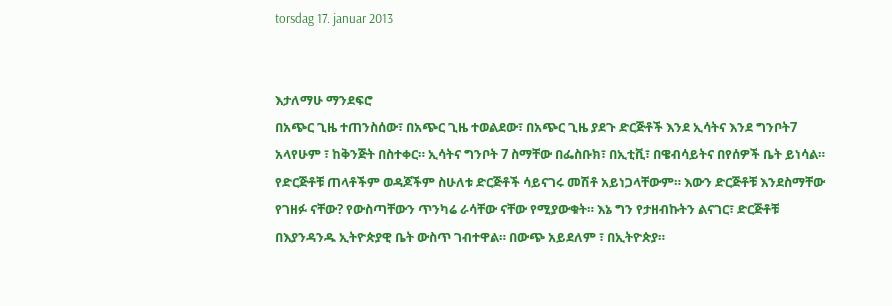torsdag 17. januar 2013


እታለማሁ ማንደፍሮ
በአጭር ጊዜ ተጠንስሰው፣ በአጭር ጊዜ ተወልደው፣ በአጭር ጊዜ ያደጉ ድርጅቶች እንደ ኢሳትና እንደ ግንቦት7 አላየሁም ፣ ከቅንጅት በስተቀር። ኢሳትና ግንቦት 7 ስማቸው በፌስቡክ፣ በኢቲቪ፣ በዌብሳይትና በየሰዎች ቤት ይነሳል። የድርጅቶቹ ጠላቶችም ወዳጆችም ስሁለቱ ድርጅቶች ሳይናገሩ መሽቶ አይነጋላቸውም። እውን ድርጅቶቹ እንደስማቸው የገዘፉ ናቸው? የውስጣቸውን ጥንካሬ ራሳቸው ናቸው የሚያውቁት። እኔ ግን የታዘብኩትን ልናገር፣ ድርጅቶቹ በእያንዳንዱ ኢትዮጵያዊ ቤት ውስጥ ገብተዋል። በውጭ አይደለም ፣ በኢትዮጵያ።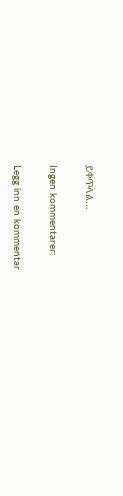ይቀጥላል…

Ingen kommentarer:

Legg inn en kommentar